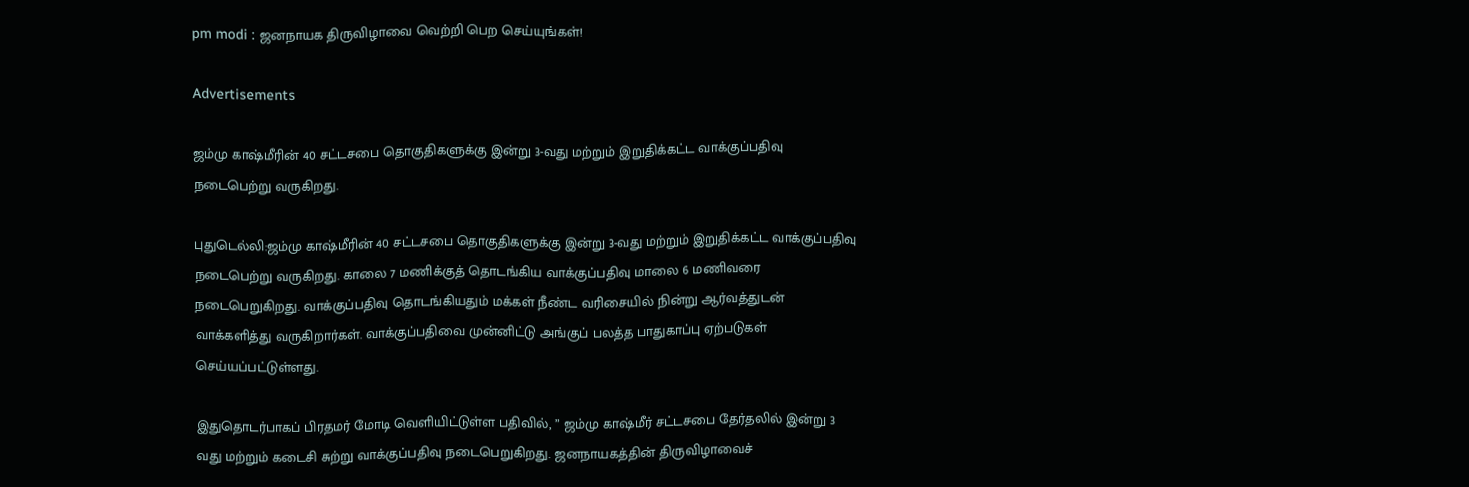pm modi : ஜனநாயக திருவிழாவை வெற்றி பெற செய்யுங்கள்!

Advertisements

ஜம்மு காஷ்மீரின் 40 சட்டசபை தொகுதிகளுக்கு இன்று 3-வது மற்றும் இறுதிக்கட்ட வாக்குப்பதிவு நடைபெற்று வருகிறது.

புதுடெல்லி:ஜம்மு காஷ்மீரின் 40 சட்டசபை தொகுதிகளுக்கு இன்று 3-வது மற்றும் இறுதிக்கட்ட வாக்குப்பதிவு நடைபெற்று வருகிறது. காலை 7 மணிக்குத் தொடங்கிய வாக்குப்பதிவு மாலை 6 மணிவரை நடைபெறுகிறது. வாக்குப்பதிவு தொடங்கியதும் மக்கள் நீண்ட வரிசையில் நின்று ஆர்வத்துடன் வாக்களித்து வருகிறார்கள். வாக்குப்பதிவை முன்னிட்டு அங்குப் பலத்த பாதுகாப்பு ஏற்படுகள் செய்யப்பட்டுள்ளது.

இதுதொடர்பாகப் பிரதமர் மோடி வெளியிட்டுள்ள பதிவில், ” ஜம்மு காஷ்மீர் சட்டசபை தேர்தலில் இன்று 3 வது மற்றும் கடைசி சுற்று வாக்குப்பதிவு நடைபெறுகிறது. ஜனநாயகத்தின் திருவிழாவைச்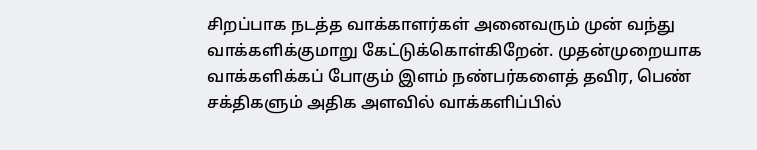சிறப்பாக நடத்த வாக்காளர்கள் அனைவரும் முன் வந்து வாக்களிக்குமாறு கேட்டுக்கொள்கிறேன். முதன்முறையாக வாக்களிக்கப் போகும் இளம் நண்பர்களைத் தவிர, பெண் சக்திகளும் அதிக அளவில் வாக்களிப்பில்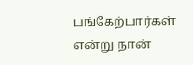பங்கேற்பார்கள் என்று நான்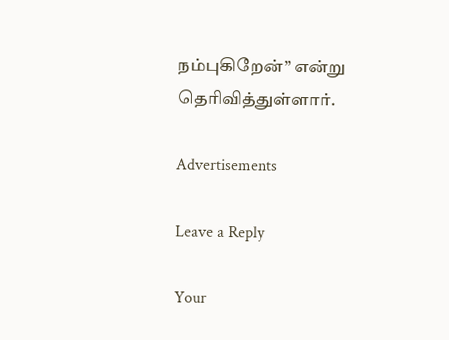நம்புகிறேன்” என்று தெரிவித்துள்ளார்.

Advertisements

Leave a Reply

Your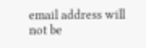email address will not be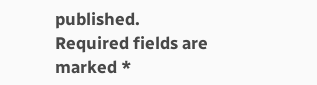published. Required fields are marked *